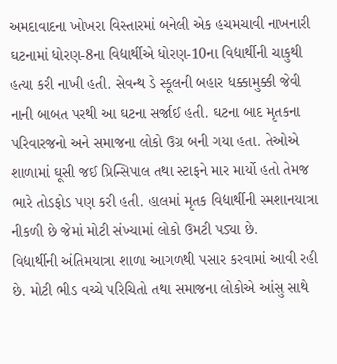અમદાવાદના ખોખરા વિસ્તારમાં બનેલી એક હચમચાવી નાખનારી ઘટનામાં ધોરણ-8ના વિદ્યાર્થીએ ધોરણ-10ના વિદ્યાર્થીની ચાકુથી હત્યા કરી નાખી હતી. સેવન્થ ડે સ્કૂલની બહાર ધક્કામુક્કી જેવી નાની બાબત પરથી આ ઘટના સર્જાઈ હતી. ઘટના બાદ મૃતકના પરિવારજનો અને સમાજના લોકો ઉગ્ર બની ગયા હતા. તેઓએ શાળામાં ઘૂસી જઈ પ્રિન્સિપાલ તથા સ્ટાફને માર માર્યો હતો તેમજ ભારે તોડફોડ પણ કરી હતી. હાલમાં મૃતક વિદ્યાર્થીની સ્મશાનયાત્રા નીકળી છે જેમાં મોટી સંખ્યામાં લોકો ઉમટી પડ્યા છે.
વિદ્યાર્થીની અંતિમયાત્રા શાળા આગળથી પસાર કરવામાં આવી રહી છે. મોટી ભીડ વચ્ચે પરિચિતો તથા સમાજના લોકોએ આંસુ સાથે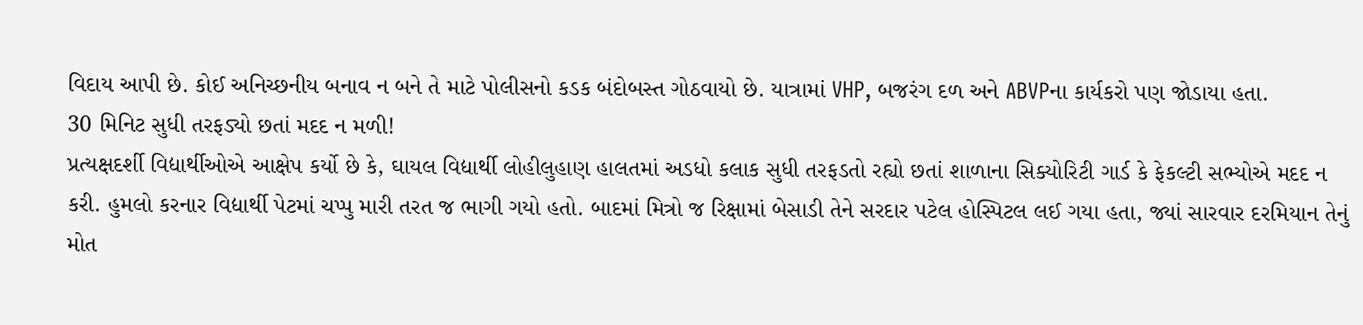વિદાય આપી છે. કોઈ અનિચ્છનીય બનાવ ન બને તે માટે પોલીસનો કડક બંદોબસ્ત ગોઠવાયો છે. યાત્રામાં VHP, બજરંગ દળ અને ABVPના કાર્યકરો પણ જોડાયા હતા.
30 મિનિટ સુધી તરફડ્યો છતાં મદદ ન મળી!
પ્રત્યક્ષદર્શી વિદ્યાર્થીઓએ આક્ષેપ કર્યો છે કે, ઘાયલ વિદ્યાર્થી લોહીલુહાણ હાલતમાં અડધો કલાક સુધી તરફડતો રહ્યો છતાં શાળાના સિક્યોરિટી ગાર્ડ કે ફેકલ્ટી સભ્યોએ મદદ ન કરી. હુમલો કરનાર વિદ્યાર્થી પેટમાં ચપ્પુ મારી તરત જ ભાગી ગયો હતો. બાદમાં મિત્રો જ રિક્ષામાં બેસાડી તેને સરદાર પટેલ હોસ્પિટલ લઈ ગયા હતા, જ્યાં સારવાર દરમિયાન તેનું મોત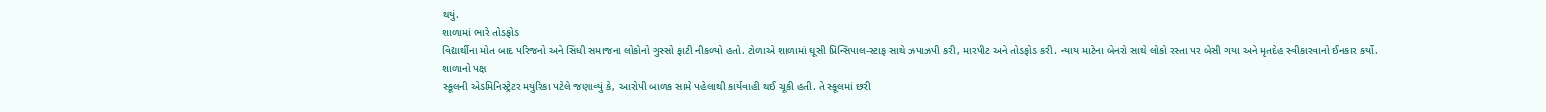થયું.
શાળામાં ભારે તોડફોડ
વિદ્યાર્થીના મોત બાદ પરિજનો અને સિંધી સમાજના લોકોનો ગુસ્સો ફાટી નીકળ્યો હતો. ટોળાએ શાળામાં ઘૂસી પ્રિન્સિપાલ-સ્ટાફ સાથે ઝપાઝપી કરી, મારપીટ અને તોડફોડ કરી. ન્યાય માટેના બેનરો સાથે લોકો રસ્તા પર બેસી ગયા અને મૃતદેહ સ્વીકારવાનો ઈનકાર કર્યો.
શાળાનો પક્ષ
સ્કૂલની એડમિનિસ્ટ્રેટર મયુરિકા પટેલે જણાવ્યું કે, આરોપી બાળક સામે પહેલાથી કાર્યવાહી થઈ ચૂકી હતી. તે સ્કૂલમાં છરી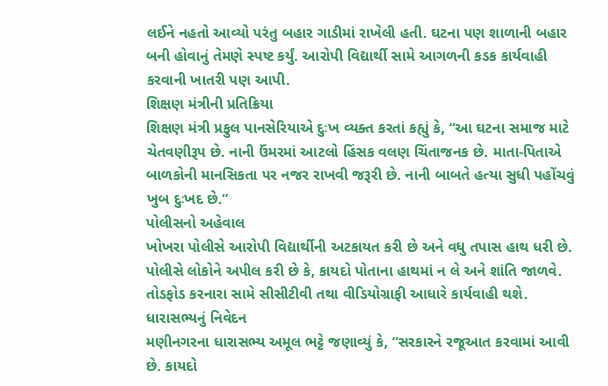લઈને નહતો આવ્યો પરંતુ બહાર ગાડીમાં રાખેલી હતી. ઘટના પણ શાળાની બહાર બની હોવાનું તેમણે સ્પષ્ટ કર્યું. આરોપી વિદ્યાર્થી સામે આગળની કડક કાર્યવાહી કરવાની ખાતરી પણ આપી.
શિક્ષણ મંત્રીની પ્રતિક્રિયા
શિક્ષણ મંત્રી પ્રફુલ પાનસેરિયાએ દુઃખ વ્યક્ત કરતાં કહ્યું કે, “આ ઘટના સમાજ માટે ચેતવણીરૂપ છે. નાની ઉંમરમાં આટલો હિંસક વલણ ચિંતાજનક છે. માતા-પિતાએ બાળકોની માનસિકતા પર નજર રાખવી જરૂરી છે. નાની બાબતે હત્યા સુધી પહોંચવું ખુબ દુઃખદ છે.”
પોલીસનો અહેવાલ
ખોખરા પોલીસે આરોપી વિદ્યાર્થીની અટકાયત કરી છે અને વધુ તપાસ હાથ ધરી છે. પોલીસે લોકોને અપીલ કરી છે કે, કાયદો પોતાના હાથમાં ન લે અને શાંતિ જાળવે. તોડફોડ કરનારા સામે સીસીટીવી તથા વીડિયોગ્રાફી આધારે કાર્યવાહી થશે.
ધારાસભ્યનું નિવેદન
મણીનગરના ધારાસભ્ય અમૂલ ભટ્ટે જણાવ્યું કે, “સરકારને રજૂઆત કરવામાં આવી છે. કાયદો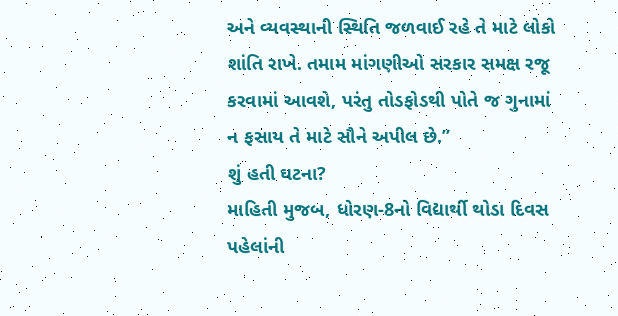અને વ્યવસ્થાની સ્થિતિ જળવાઈ રહે તે માટે લોકો શાંતિ રાખે. તમામ માંગણીઓ સરકાર સમક્ષ રજૂ કરવામાં આવશે, પરંતુ તોડફોડથી પોતે જ ગુનામાં ન ફસાય તે માટે સૌને અપીલ છે.”
શું હતી ઘટના?
માહિતી મુજબ, ધોરણ-8નો વિદ્યાર્થી થોડા દિવસ પહેલાંની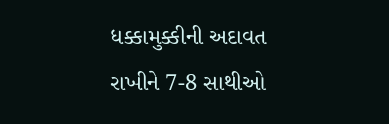ધક્કામુક્કીની અદાવત રાખીને 7-8 સાથીઓ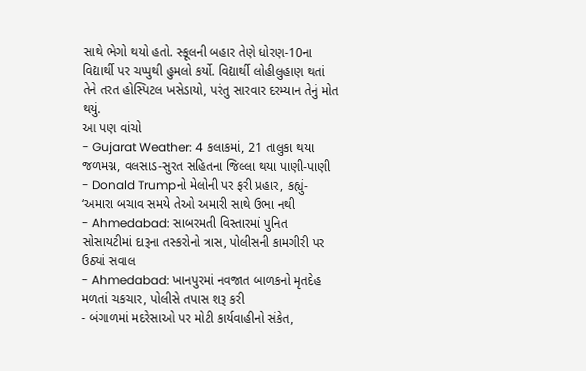સાથે ભેગો થયો હતો. સ્કૂલની બહાર તેણે ધોરણ-10ના વિદ્યાર્થી પર ચપ્પુથી હુમલો કર્યો. વિદ્યાર્થી લોહીલુહાણ થતાં તેને તરત હોસ્પિટલ ખસેડાયો, પરંતુ સારવાર દરમ્યાન તેનું મોત થયું.
આ પણ વાંચો
- Gujarat Weather: 4 કલાકમાં, 21 તાલુકા થયા જળમગ્ન, વલસાડ-સુરત સહિતના જિલ્લા થયા પાણી-પાણી
- Donald Trumpનો મેલોની પર ફરી પ્રહાર, કહ્યું- ‘અમારા બચાવ સમયે તેઓ અમારી સાથે ઉભા નથી
- Ahmedabad: સાબરમતી વિસ્તારમાં પુનિત સોસાયટીમાં દારૂના તસ્કરોનો ત્રાસ, પોલીસની કામગીરી પર ઉઠ્યાં સવાલ
- Ahmedabad: ખાનપુરમાં નવજાત બાળકનો મૃતદેહ મળતાં ચકચાર, પોલીસે તપાસ શરૂ કરી
- બંગાળમાં મદરેસાઓ પર મોટી કાર્યવાહીનો સંકેત,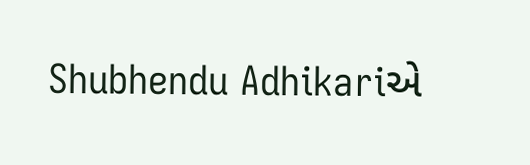Shubhendu Adhikariએ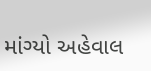માંગ્યો અહેવાલ